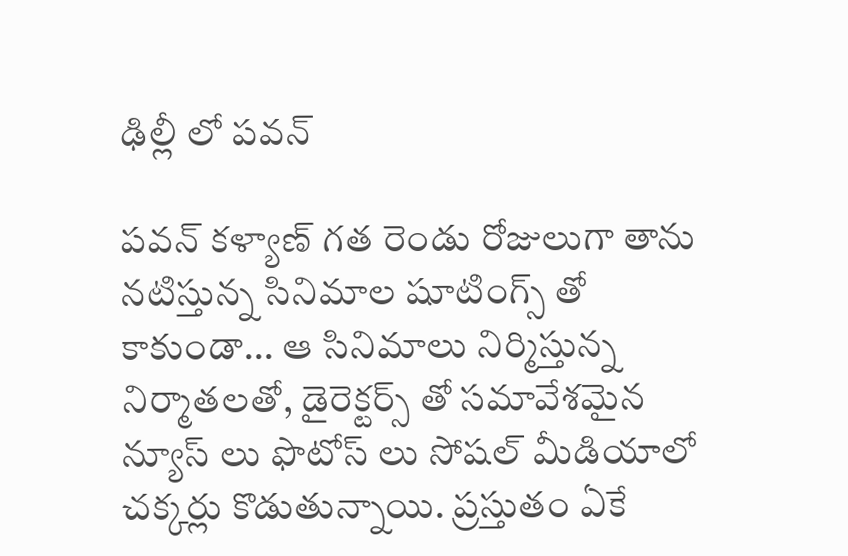ఢిల్లీ లో పవన్

పవన్ కళ్యాణ్ గత రెండు రోజులుగా తాను నటిస్తున్న సినిమాల షూటింగ్స్ తో కాకుండా... ఆ సినిమాలు నిర్మిస్తున్న నిర్మాతలతో, డైరెక్టర్స్ తో సమావేశమైన న్యూస్ లు ఫొటోస్ లు సోషల్ మీడియాలో చక్కర్లు కొడుతున్నాయి. ప్రస్తుతం ఏకే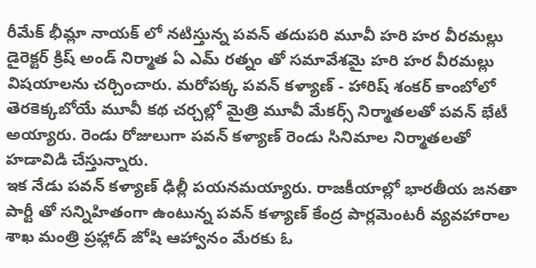రీమేక్ భీమ్లా నాయక్ లో నటిస్తున్న పవన్ తదుపరి మూవీ హరి హర వీరమల్లు డైరెక్టర్ క్రిష్ అండ్ నిర్మాత ఏ ఎమ్ రత్నం తో సమావేశమై హరి హర వీరమల్లు విషయాలను చర్చించారు. మరోపక్క పవన్ కళ్యాణ్ - హారిష్ శంకర్ కాంబోలో తెరకెక్కబోయే మూవీ కథ చర్చల్లో మైత్రి మూవీ మేకర్స్ నిర్మాతలతో పవన్ భేటీ అయ్యారు. రెండు రోజులుగా పవన్ కళ్యాణ్ రెండు సినిమాల నిర్మాతలతో హడావిడి చేస్తున్నారు.
ఇక నేడు పవన్ కళ్యాణ్ ఢిల్లీ పయనమయ్యారు. రాజకీయాల్లో భారతీయ జనతా పార్టీ తో సన్నిహితంగా ఉంటున్న పవన్ కళ్యాణ్ కేంద్ర పార్లమెంటరీ వ్యవహారాల శాఖ మంత్రి ప్రహ్లాద్ జోషి ఆహ్వానం మేరకు ఓ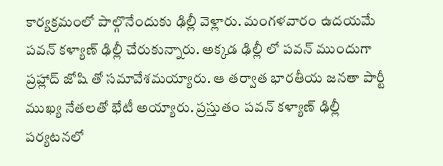కార్యక్రమంలో పాల్గొనేందుకు ఢిల్లీ వెళ్లారు. మంగళవారం ఉదయమే పవన్ కళ్యాణ్ ఢిల్లీ చేరుకున్నారు. అక్కడ ఢిల్లీ లో పవన్ ముందుగా ప్రహ్లాద్ జోషి తో సమావేశమయ్యారు. ఆ తర్వాత భారతీయ జనతా పార్టీ ముఖ్య నేతలతో భేటీ అయ్యారు. ప్రస్తుతం పవన్ కళ్యాణ్ ఢిల్లీ పర్యటనలో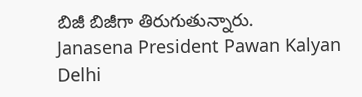బిజీ బిజీగా తిరుగుతున్నారు.
Janasena President Pawan Kalyan Delhi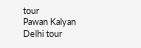tour
Pawan Kalyan Delhi tour